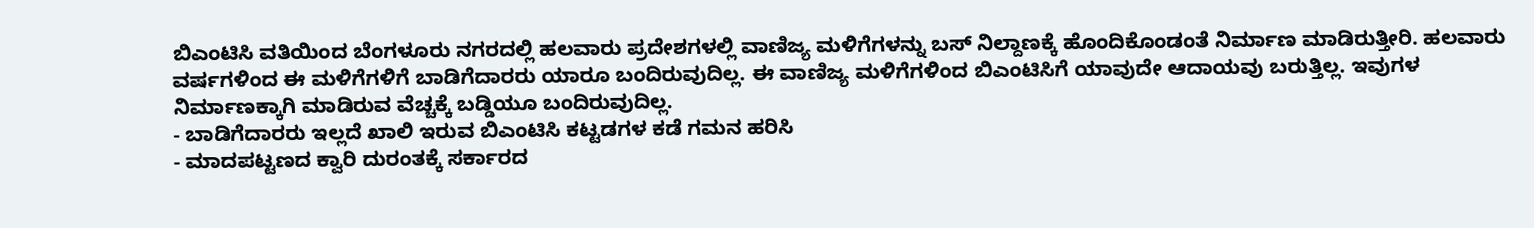ಬಿಎಂಟಿಸಿ ವತಿಯಿಂದ ಬೆಂಗಳೂರು ನಗರದಲ್ಲಿ ಹಲವಾರು ಪ್ರದೇಶಗಳಲ್ಲಿ ವಾಣಿಜ್ಯ ಮಳಿಗೆಗಳನ್ನು ಬಸ್ ನಿಲ್ದಾಣಕ್ಕೆ ಹೊಂದಿಕೊಂಡಂತೆ ನಿರ್ಮಾಣ ಮಾಡಿರುತ್ತೀರಿ. ಹಲವಾರು ವರ್ಷಗಳಿಂದ ಈ ಮಳಿಗೆಗಳಿಗೆ ಬಾಡಿಗೆದಾರರು ಯಾರೂ ಬಂದಿರುವುದಿಲ್ಲ. ಈ ವಾಣಿಜ್ಯ ಮಳಿಗೆಗಳಿಂದ ಬಿಎಂಟಿಸಿಗೆ ಯಾವುದೇ ಆದಾಯವು ಬರುತ್ತಿಲ್ಲ. ಇವುಗಳ ನಿರ್ಮಾಣಕ್ಕಾಗಿ ಮಾಡಿರುವ ವೆಚ್ಚಕ್ಕೆ ಬಡ್ಡಿಯೂ ಬಂದಿರುವುದಿಲ್ಲ.
- ಬಾಡಿಗೆದಾರರು ಇಲ್ಲದೆ ಖಾಲಿ ಇರುವ ಬಿಎಂಟಿಸಿ ಕಟ್ಟಡಗಳ ಕಡೆ ಗಮನ ಹರಿಸಿ
- ಮಾದಪಟ್ಟಣದ ಕ್ವಾರಿ ದುರಂತಕ್ಕೆ ಸರ್ಕಾರದ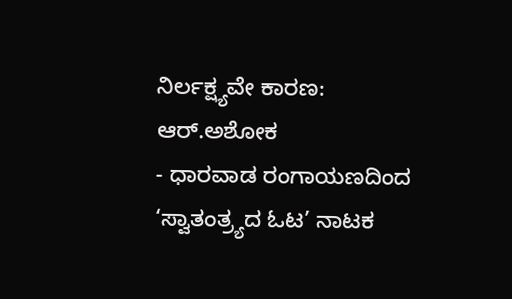ನಿರ್ಲಕ್ಷ್ಯವೇ ಕಾರಣ: ಆರ್.ಅಶೋಕ
- ಧಾರವಾಡ ರಂಗಾಯಣದಿಂದ ‘ಸ್ವಾತಂತ್ರ್ಯದ ಓಟ’ ನಾಟಕ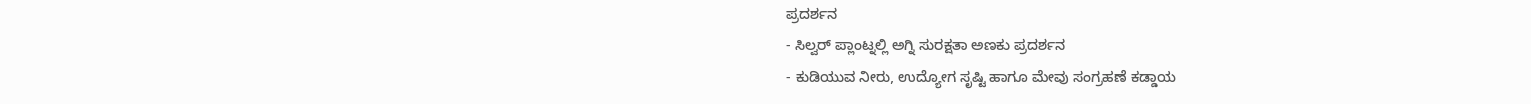ಪ್ರದರ್ಶನ
- ಸಿಲ್ವರ್ ಪ್ಲಾಂಟ್ನಲ್ಲಿ ಅಗ್ನಿ ಸುರಕ್ಷತಾ ಅಣಕು ಪ್ರದರ್ಶನ
- ಕುಡಿಯುವ ನೀರು, ಉದ್ಯೋಗ ಸೃಷ್ಟಿ ಹಾಗೂ ಮೇವು ಸಂಗ್ರಹಣೆ ಕಡ್ಡಾಯ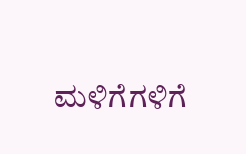ಮಳಿಗೆಗಳಿಗೆ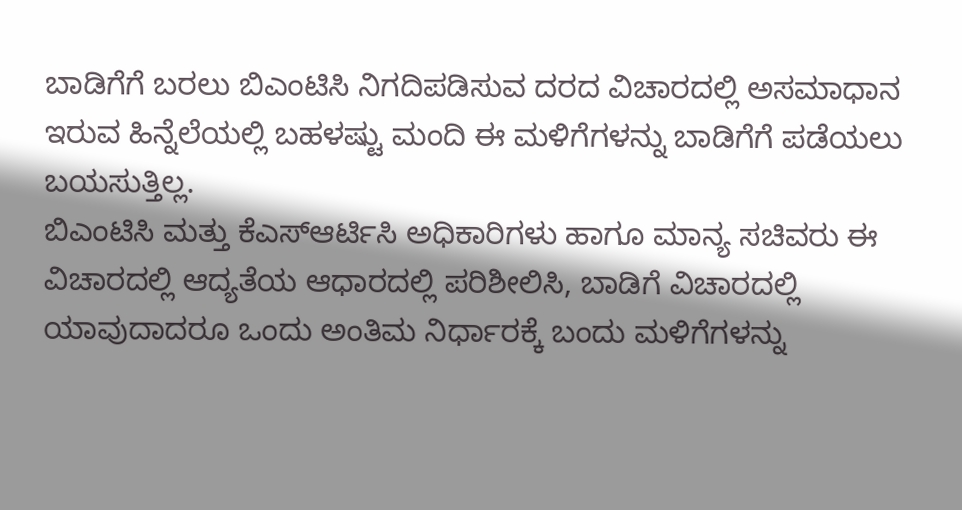ಬಾಡಿಗೆಗೆ ಬರಲು ಬಿಎಂಟಿಸಿ ನಿಗದಿಪಡಿಸುವ ದರದ ವಿಚಾರದಲ್ಲಿ ಅಸಮಾಧಾನ ಇರುವ ಹಿನ್ನೆಲೆಯಲ್ಲಿ ಬಹಳಷ್ಟು ಮಂದಿ ಈ ಮಳಿಗೆಗಳನ್ನು ಬಾಡಿಗೆಗೆ ಪಡೆಯಲು ಬಯಸುತ್ತಿಲ್ಲ.
ಬಿಎಂಟಿಸಿ ಮತ್ತು ಕೆಎಸ್ಆರ್ಟಿಸಿ ಅಧಿಕಾರಿಗಳು ಹಾಗೂ ಮಾನ್ಯ ಸಚಿವರು ಈ ವಿಚಾರದಲ್ಲಿ ಆದ್ಯತೆಯ ಆಧಾರದಲ್ಲಿ ಪರಿಶೀಲಿಸಿ, ಬಾಡಿಗೆ ವಿಚಾರದಲ್ಲಿ ಯಾವುದಾದರೂ ಒಂದು ಅಂತಿಮ ನಿರ್ಧಾರಕ್ಕೆ ಬಂದು ಮಳಿಗೆಗಳನ್ನು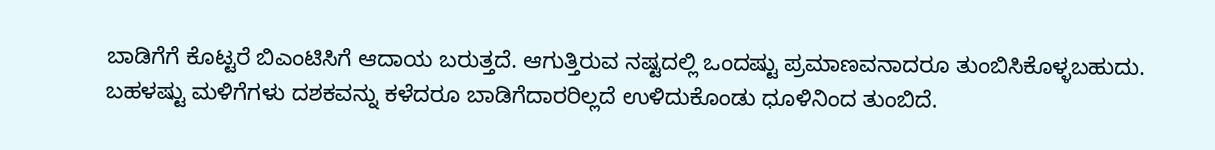ಬಾಡಿಗೆಗೆ ಕೊಟ್ಟರೆ ಬಿಎಂಟಿಸಿಗೆ ಆದಾಯ ಬರುತ್ತದೆ. ಆಗುತ್ತಿರುವ ನಷ್ಟದಲ್ಲಿ ಒಂದಷ್ಟು ಪ್ರಮಾಣವನಾದರೂ ತುಂಬಿಸಿಕೊಳ್ಳಬಹುದು.
ಬಹಳಷ್ಟು ಮಳಿಗೆಗಳು ದಶಕವನ್ನು ಕಳೆದರೂ ಬಾಡಿಗೆದಾರರಿಲ್ಲದೆ ಉಳಿದುಕೊಂಡು ಧೂಳಿನಿಂದ ತುಂಬಿದೆ.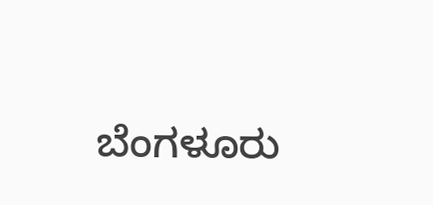ಬೆಂಗಳೂರು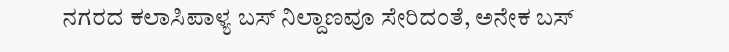ನಗರದ ಕಲಾಸಿಪಾಳ್ಯ ಬಸ್ ನಿಲ್ದಾಣವೂ ಸೇರಿದಂತೆ, ಅನೇಕ ಬಸ್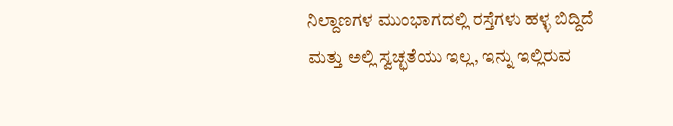ನಿಲ್ದಾಣಗಳ ಮುಂಭಾಗದಲ್ಲಿ ರಸ್ತೆಗಳು ಹಳ್ಳ ಬಿದ್ದಿದೆ ಮತ್ತು ಅಲ್ಲಿ ಸ್ವಚ್ಛತೆಯು ಇಲ್ಲ, ಇನ್ನು ಇಲ್ಲಿರುವ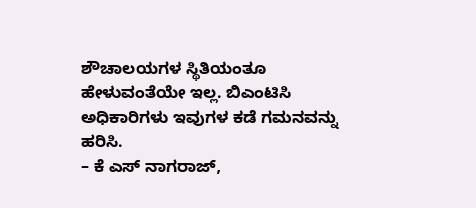ಶೌಚಾಲಯಗಳ ಸ್ಥಿತಿಯಂತೂ ಹೇಳುವಂತೆಯೇ ಇಲ್ಲ. ಬಿಎಂಟಿಸಿ ಅಧಿಕಾರಿಗಳು ಇವುಗಳ ಕಡೆ ಗಮನವನ್ನು ಹರಿಸಿ.
– ಕೆ ಎಸ್ ನಾಗರಾಜ್,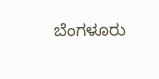ಬೆಂಗಳೂರು